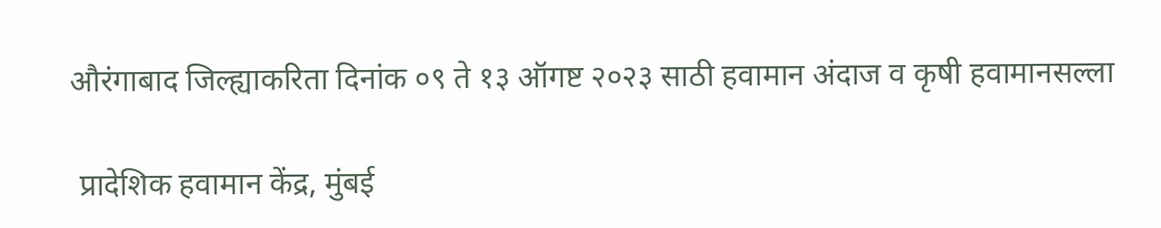औरंगाबाद जिल्ह्याकरिता दिनांक ०९ ते १३ ऑगष्ट २०२३ साठी हवामान अंदाज व कृषी हवामानसल्ला

 प्रादेशिक हवामान केंद्र, मुंबई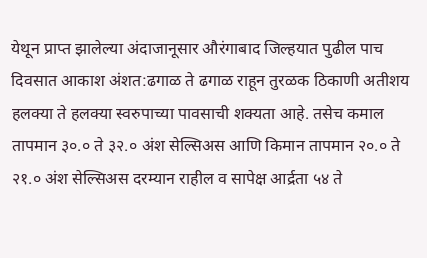येथून प्राप्त झालेल्या अंदाजानूसार औरंगाबाद जिल्हयात पुढील पाच दिवसात आकाश अंशत:ढगाळ ते ढगाळ राहून तुरळक ठिकाणी अतीशय हलक्या ते हलक्या स्वरुपाच्या पावसाची शक्यता आहे. तसेच कमाल तापमान ३०.० ते ३२.० अंश सेल्सिअस आणि किमान तापमान २०.० ते २१.० अंश सेल्सिअस दरम्यान राहील व सापेक्ष आर्द्रता ५४ ते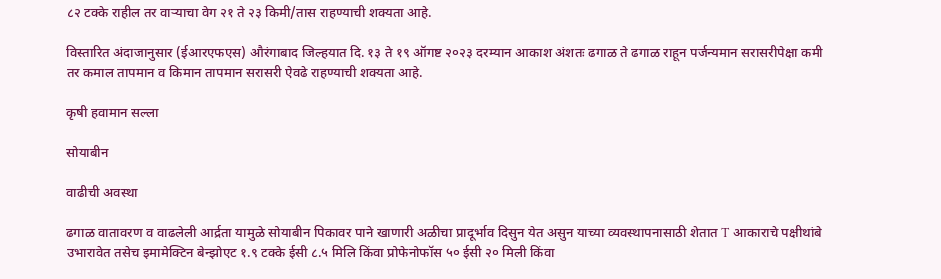८२ टक्के राहील तर वाऱ्याचा वेग २१ ते २३ किमी/तास राहण्याची शक्यता आहे.

विस्तारित अंदाजानुसार (ईआरएफएस) औरंगाबाद जिल्हयात दि. १३ ते १९ ऑगष्ट २०२३ दरम्यान आकाश अंशतः ढगाळ ते ढगाळ राहून पर्जन्यमान सरासरीपेक्षा कमी तर कमाल तापमान व किमान तापमान सरासरी ऐवढे राहण्याची शक्यता आहे.

कृषी हवामान सल्ला

सोयाबीन

वाढीची अवस्था

ढगाळ वातावरण व वाढलेली आर्द्रता यामुळे सोयाबीन पिकावर पाने खाणारी अळीचा प्रादूर्भाव ‍दिसुन येत असुन याच्या व्यवस्थापनासाठी शेतात T आकाराचे पक्षीथांबे उभारावेत तसेच इमामेक्टिन बेन्झोएट १.९ टक्के ईसी ८.५ मिलि किंवा प्रोफेनोफॉस ५० ईसी २० मिली किंवा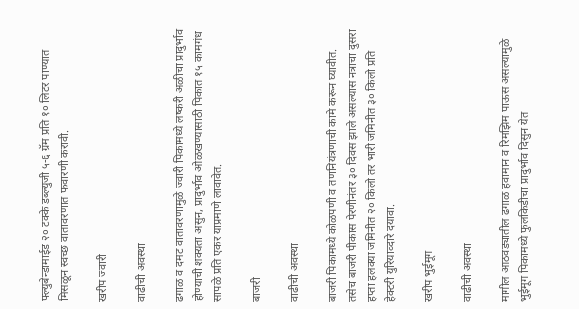फ्ल्युबेन्डामाईड २० टक्के डब्ल्युजी ५-६ ग्रॅम प्रति १० लिटर पाण्यात मिसळून स्वच्छ वातावरणात फवारणी करावी.

खरीप ज्वारी

वाढीची अवस्था

ढगाळ व दमट वातावरणामुळे ज्वारी पिकामध्ये लष्करी अळीचा प्रादुर्भाव होण्याची शक्यता असुन, प्रादुर्भाव ओळखण्यासाठी पिकात १५ कामगंध सापळे प्रति एकर याप्रमाणे लावावेत.

बाजरी

वाढीची अवस्था

बाजरी पिकामध्ये कोळपणी व तणनियंत्रणाची कामे करून घ्यावीत. तसेच बाजरी पीकास पेरणीनंतर ३० दिवस झाले असल्यास नत्राचा दुसरा हप्ता हलक्या जमिनीत २० किलो तर भारी जमिनीत ३० किलो प्रति हेक्टरी युरियाव्दारे दयावा.

खरीप भुईमूग

वाढीची अवस्था

मागील आठवड्यातील ढगाळ हवामान व रिमझिम पाऊस असल्यामुळे भुईमूग पिकामध्ये फुलकिडीचा प्रादुर्भाव दिसुन येत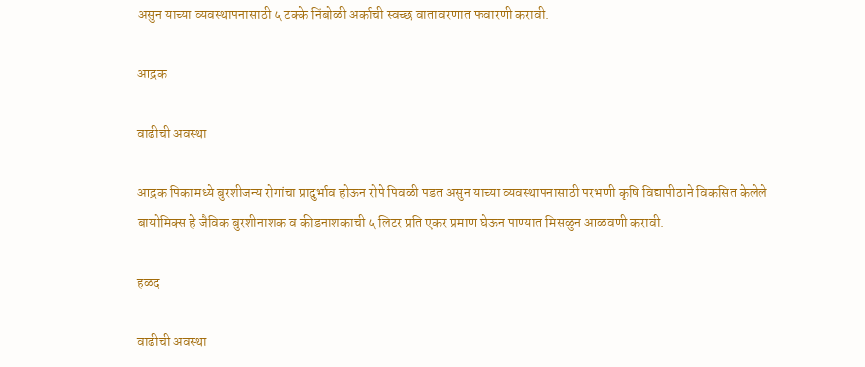असुन याच्या व्यवस्थापनासाठी ५ टक्के निंबोळी अर्काची स्वच्छ वातावरणात फवारणी करावी.

आद्रक

वाढीची अवस्‍था

आद्रक पिकामध्ये बुरशीजन्य रोगांचा प्रादुर्भाव होऊन रोपे पिवळी पडत असुन याच्या व्यवस्थापनासाठी परभणी कृषि विद्यापीठाने विकसित केलेले बायोमिक्स हे जैविक बुरशीनाशक व कीडनाशकाची ५ लिटर प्रति एकर प्रमाण घेऊन पाण्यात मिसळुन आळवणी करावी.

हळद

वाढीची अवस्‍था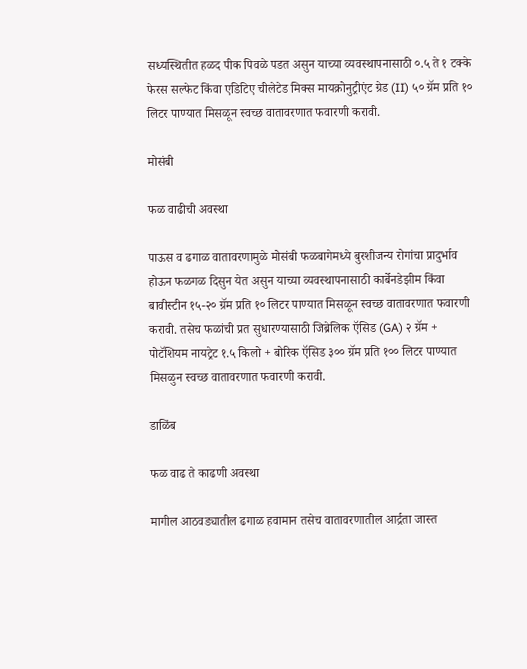सध्यस्थितीत हळद पीक पिवळे पडत असुन याच्या व्यवस्थापनासाठी ०.५ ते १ टक्के फेरस सल्फेट किंवा एडिटिए चीलेटेड मिक्स मायक्रोनुट्रीएंट ग्रेड (II) ५० ग्रॅम प्रति १० लिटर पाण्यात मिसळून स्वच्छ वातावरणात फवारणी करावी.

मोसंबी

फळ वाढीची अवस्‍था

पाऊस व ढगाळ वातावरणामुळे मोसंबी फळबागेमध्ये बुरशीजन्य रोगांचा प्रादुर्भाव होऊन फळगळ दिसुन येत असुन याच्या व्यवस्थापनासाठी कार्बेनडेझीम किंवा बावीस्टीन १५-२० ग्रॅम प्रति १० लिटर पाण्यात मिसळून स्वच्छ वातावरणात फवारणी करावी. तसेच फळांची प्रत सुधारण्यासाठी जिब्रेलिक ऍसिड (GA) २ ग्रॅम + पोटॅशियम नायट्रेट १.५ किलो + बोरिक ऍसिड ३०० ग्रॅम प्रति १०० लिटर पाण्यात मिसळुन स्वच्छ वातावरणात फवारणी करावी.

डाळिंब

फळ वाढ ते काढणी अवस्‍था

मागील आठवड्यातील ढगाळ हवामान तसेच वातावरणातील आर्द्रता जास्त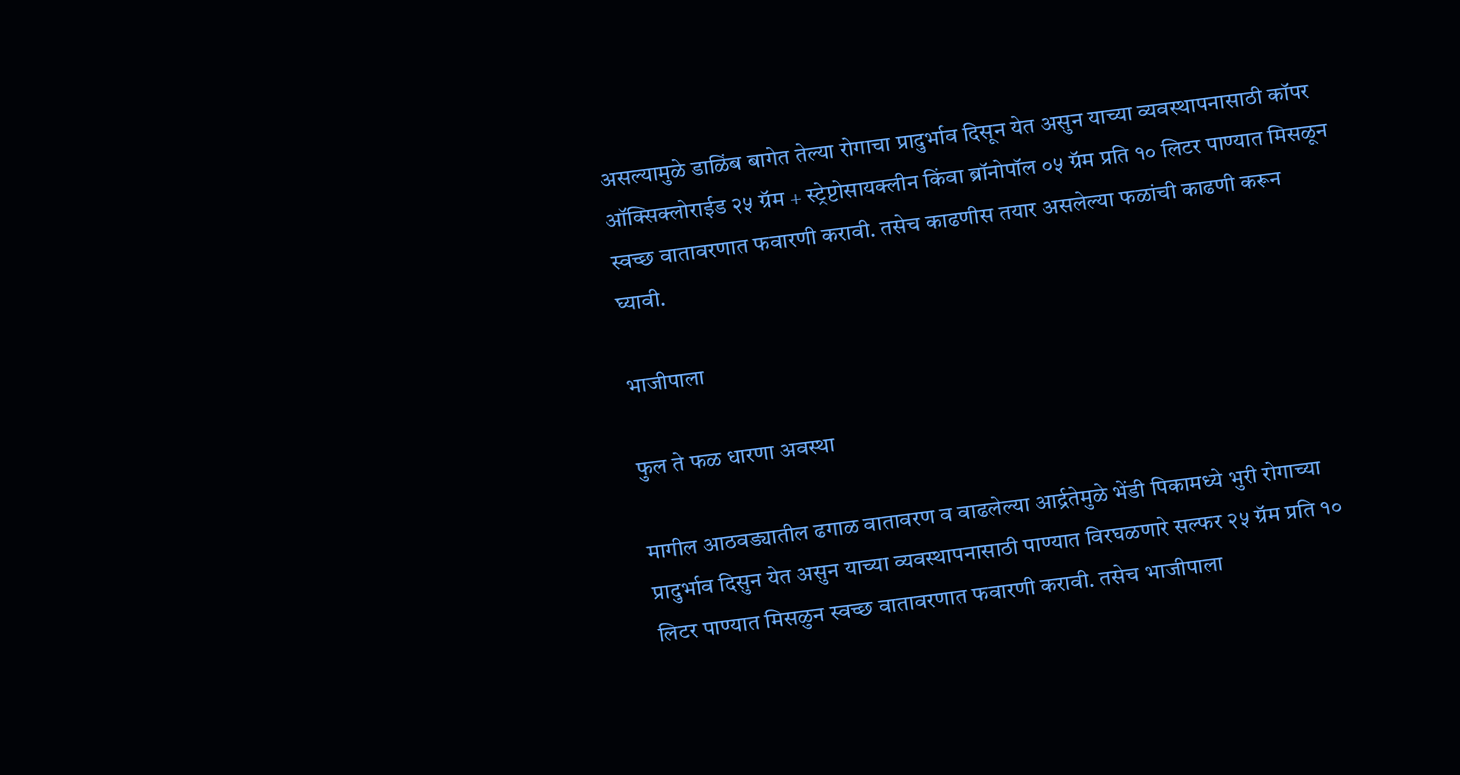असल्यामुळे डाळिंब बागेत तेल्या रोगाचा प्रादुर्भाव दिसून येत असुन याच्या व्यवस्थापनासाठी कॉपर ऑक्सिक्लोराईड २५ ग्रॅम + स्ट्रेप्टोसायक्लीन किंवा ब्रॉनोपॉल ०५ ग्रॅम प्रति १० लिटर पाण्यात मिसळून स्वच्छ वातावरणात फवारणी करावी. तसेच काढणीस तयार असलेल्या फळांची काढणी करून घ्यावी.

भाजीपाला

फुल ते फळ धारणा अवस्था

मागील आठवड्यातील ढगाळ वातावरण व वाढलेल्या आर्द्रतेमुळे भेंडी पिकामध्ये भुरी रोगाच्या प्रादुर्भाव दिसुन येत असुन याच्या व्यवस्थापनासाठी पाण्यात विरघळणारे सल्फर २५ ग्रॅम प्रति १० लिटर पाण्यात मिसळुन स्वच्छ वातावरणात फवारणी करावी. तसेच भाजीपाला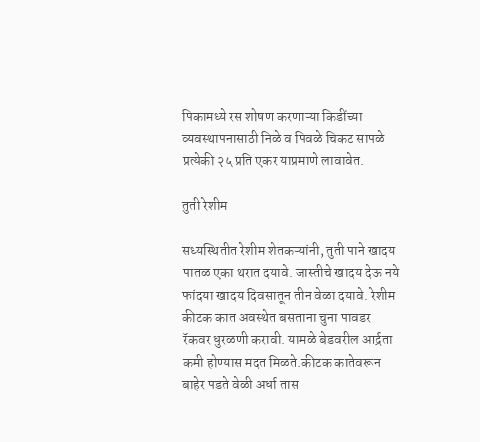पिकामध्ये रस शोषण करणाऱ्या किडींच्या व्यवस्थापनासाठी निळे व पिवळे चिकट सापळे प्रत्येकी २५ प्रति एकर याप्रमाणे लावावेत.

तुती रेशीम

सध्यस्थितीत रेशीम शेतकऱ्यांनी, तुती पाने खादय पातळ एका थरात दयावे. जास्तीचे खादय देऊ नये फांदया खादय दिवसातून तीन वेळा दयावे. रेशीम कीटक कात अवस्थेत बसताना चुना पावडर रॅकवर धुरळणी करावी. यामळे बेडवरील आर्द्रता कमी होण्यास मदत मिळते.कीटक कातेवरून बाहेर पडते वेळी अर्धा तास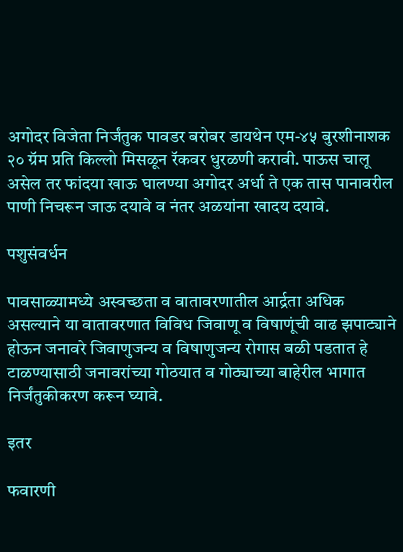अगोदर विजेता निर्जंतुक पावडर बरोबर डायथेन एम-४५ बुरशीनाशक २० ग्रॅम प्रति किल्लो मिसळून रॅकवर धुरळणी करावी. पाऊस चालू असेल तर फांदया खाऊ घालण्या अगोदर अर्धा ते एक तास पानावरील पाणी निचरून जाऊ दयावे व नंतर अळयांना खादय दयावे.

पशुसंवर्धन

पावसाळ्यामध्ये अस्वच्छता व वातावरणातील आर्द्रता अधिक असल्याने या वातावरणात विविध जिवाणू व विषाणूंची वाढ झपाट्याने होऊन जनावरे जिवाणुजन्य व विषाणुजन्य रोगास बळी पडतात हे टाळण्यासाठी जनावरांच्या गोठयात व गोठ्याच्या बाहेरील भागात निर्जंतुकीकरण करून घ्यावे.

इतर

फवारणी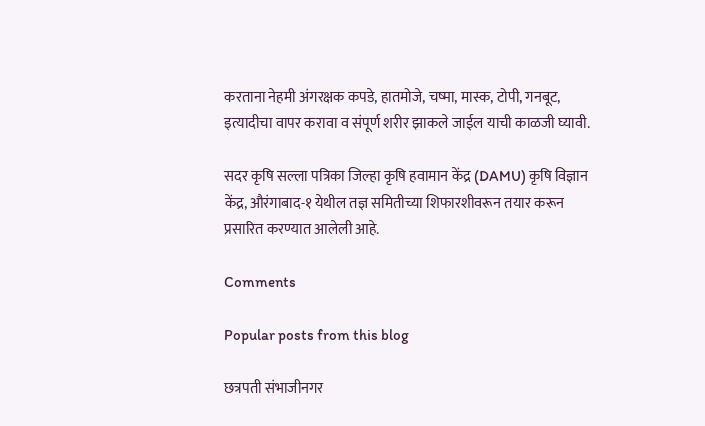करताना नेहमी अंगरक्षक कपडे, हातमोजे, चष्मा, मास्क, टोपी, गनबूट, इत्यादीचा वापर करावा व संपूर्ण शरीर झाकले जाईल याची काळजी घ्यावी.

सदर कृषि सल्ला पत्रिका जिल्हा कृषि हवामान केंद्र (DAMU) कृषि विज्ञान केंद्र, औरंगाबाद-१ येथील तज्ञ समितीच्या शिफारशीवरून तयार करून प्रसारित करण्यात आलेली आहे.

Comments

Popular posts from this blog

छत्रपती संभाजीनगर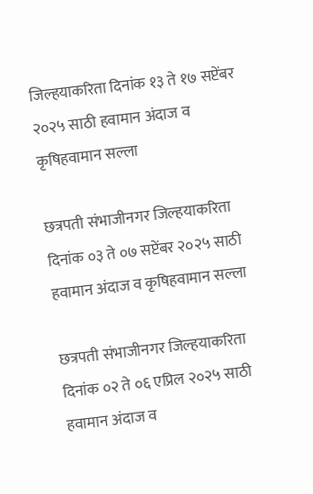जिल्हयाकरिता दिनांक १३ ते १७ सप्टेंबर २०२५ साठी हवामान अंदाज व कृषिहवामान सल्ला

छत्रपती संभाजीनगर जिल्हयाकरिता दिनांक ०३ ते ०७ सप्टेंबर २०२५ साठी हवामान अंदाज व कृषिहवामान सल्ला

छत्रपती संभाजीनगर जिल्हयाकरिता दिनांक ०२ ते ०६ एप्रिल २०२५ साठी हवामान अंदाज व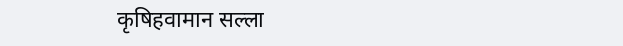कृषिहवामान सल्ला